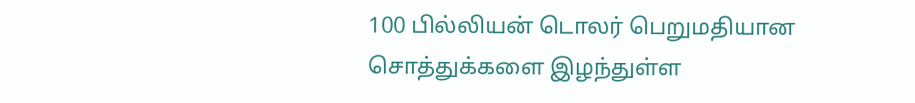100 பில்லியன் டொலர் பெறுமதியான சொத்துக்களை இழந்துள்ள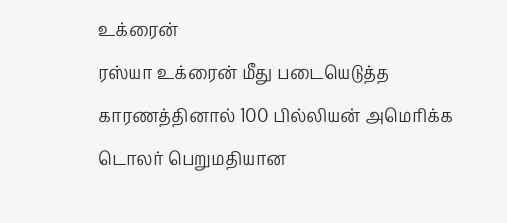உக்ரைன்
ரஸ்யா உக்ரைன் மீது படையெடுத்த காரணத்தினால் 100 பில்லியன் அமெரிக்க டொலர் பெறுமதியான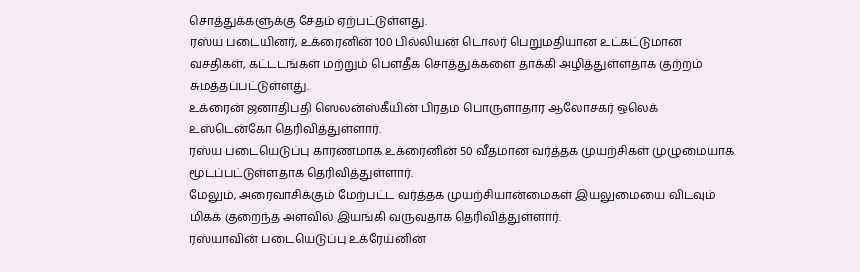சொத்துக்களுக்கு சேதம் ஏற்பட்டுள்ளது.
ரஸ்ய படையினர், உக்ரைனின் 100 பில்லியன் டொலர் பெறுமதியான உட்கட்டுமான வசதிகள், கட்டடங்கள் மற்றும் பௌதீக சொத்துக்களை தாக்கி அழித்துள்ளதாக குற்றம் சுமத்தப்பட்டுள்ளது.
உக்ரைன் ஜனாதிபதி ஸெலன்ஸ்கீயின் பிரதம பொருளாதார ஆலோசகர் ஒலெக் உஸ்டென்கோ தெரிவித்துள்ளார்.
ரஸ்ய படையெடுப்பு காரணமாக உக்ரைனின் 50 வீதமான வர்த்தக முயற்சிகள் முழுமையாக மூடப்பட்டுள்ளதாக தெரிவித்துள்ளார்.
மேலும், அரைவாசிக்கும் மேற்பட்ட வர்த்தக முயற்சியான்மைகள் இயலுமையை விடவும் மிகக் குறைந்த அளவில் இயங்கி வருவதாக தெரிவித்துள்ளார்.
ரஸ்யாவின் படையெடுப்பு உக்ரேய்னின்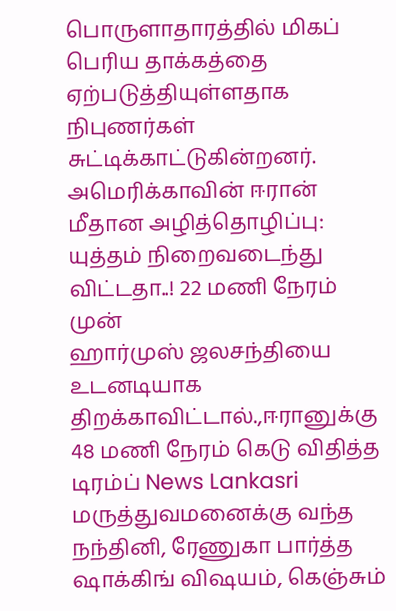பொருளாதாரத்தில் மிகப் பெரிய தாக்கத்தை ஏற்படுத்தியுள்ளதாக நிபுணர்கள் சுட்டிக்காட்டுகின்றனர்.
அமெரிக்காவின் ஈரான் மீதான அழித்தொழிப்பு: யுத்தம் நிறைவடைந்து விட்டதா..! 22 மணி நேரம் முன்
ஹார்முஸ் ஜலசந்தியை உடனடியாக திறக்காவிட்டால்.,ஈரானுக்கு 48 மணி நேரம் கெடு விதித்த டிரம்ப் News Lankasri
மருத்துவமனைக்கு வந்த நந்தினி, ரேணுகா பார்த்த ஷாக்கிங் விஷயம், கெஞ்சும்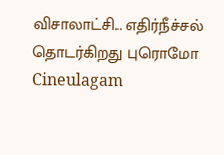விசாலாட்சி... எதிர்நீச்சல் தொடர்கிறது புரொமோ Cineulagam